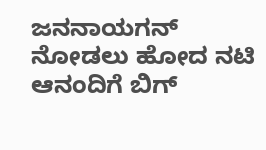ಜನನಾಯಗನ್ ನೋಡಲು ಹೋದ ನಟಿ ಆನಂದಿಗೆ ಬಿಗ್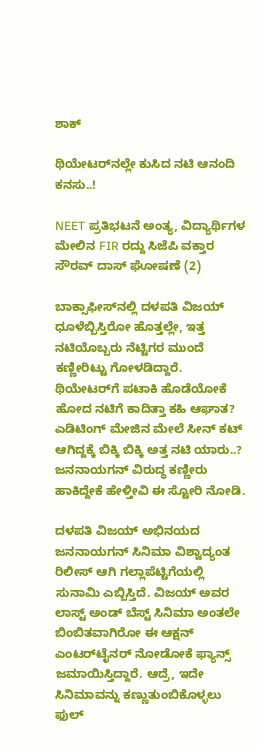ಶಾಕ್

ಥಿಯೇಟರ್‌ನಲ್ಲೇ ಕುಸಿದ ನಟಿ ಆನಂದಿ ಕನಸು..!

NEET ಪ್ರತಿಭಟನೆ ಅಂತ್ಯ, ವಿದ್ಯಾರ್ಥಿಗಳ ಮೇಲಿನ FIR ರದ್ದು ಸಿಜೆಪಿ ವಕ್ತಾರ ಸೌರವ್ ದಾಸ್ ಘೋಷಣೆ (2)

ಬಾಕ್ಸಾಫೀಸ್‌ನಲ್ಲಿ ದಳಪತಿ ವಿಜಯ್ ಧೂಳೆಬ್ಬಿಸ್ತಿರೋ ಹೊತ್ತಲ್ಲೇ, ಇತ್ತ  ನಟಿಯೊಬ್ಬರು ನೆಟ್ಟಿಗರ ಮುಂದೆ ಕಣ್ಣೀರಿಟ್ಟು ಗೋಳಡಿದ್ದಾರೆ. ಥಿಯೇಟರ್‌ಗೆ ಪಟಾಕಿ ಹೊಡೆಯೋಕೆ ಹೋದ ನಟಿಗೆ ಕಾದಿತ್ತಾ ಕಹಿ ಆಘಾತ? ಎಡಿಟಿಂಗ್ ಮೇಜಿನ ಮೇಲೆ ಸೀನ್ ಕಟ್ ಆಗಿದ್ದಕ್ಕೆ ಬಿಕ್ಕಿ ಬಿಕ್ಕಿ ಅತ್ತ ನಟಿ ಯಾರು..? ಜನನಾಯಗನ್ ವಿರುದ್ಧ ಕಣ್ಣೀರು ಹಾಕಿದ್ದೇಕೆ ಹೇಳ್ತೀವಿ ಈ ಸ್ಟೋರಿ ನೋಡಿ.

ದಳಪತಿ ವಿಜಯ್ ಅಭಿನಯದ ಜನನಾಯಗನ್ ಸಿನಿಮಾ ವಿಶ್ವಾದ್ಯಂತ ರಿಲೀಸ್ ಆಗಿ ಗಲ್ಲಾಪೆಟ್ಟಿಗೆಯಲ್ಲಿ ಸುನಾಮಿ ಎಬ್ಬಿಸ್ತಿದೆ. ವಿಜಯ್ ಅವರ ಲಾಸ್ಟ್ ಅಂಡ್ ಬೆಸ್ಟ್ ಸಿನಿಮಾ ಅಂತಲೇ ಬಿಂಬಿತವಾಗಿರೋ ಈ ಆಕ್ಷನ್ ಎಂಟರ್‌ಟೈನರ್ ನೋಡೋಕೆ ಫ್ಯಾನ್ಸ್ ಜಮಾಯಿಸ್ತಿದ್ದಾರೆ. ಆದ್ರೆ, ಇದೇ ಸಿನಿಮಾವನ್ನು ಕಣ್ಣುತುಂಬಿಕೊಳ್ಳಲು ಫುಲ್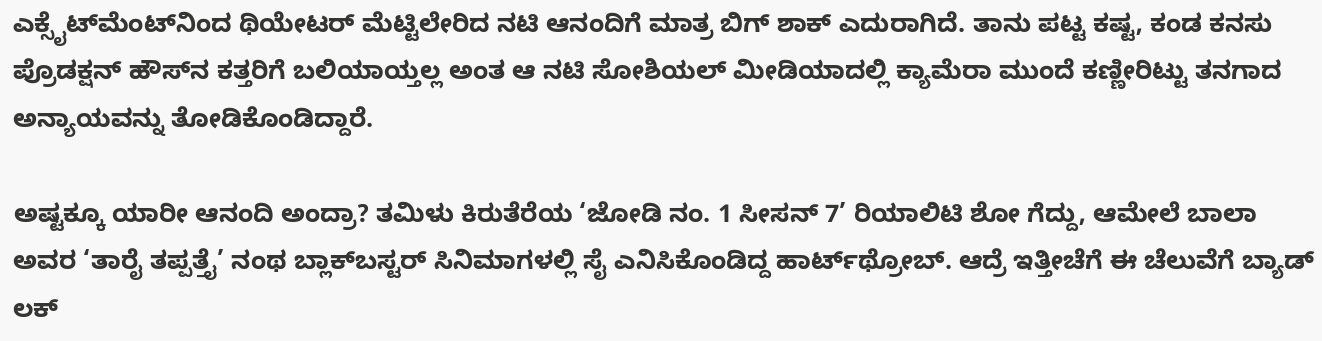ಎಕ್ಸೈಟ್‌ಮೆಂಟ್‌ನಿಂದ ಥಿಯೇಟರ್ ಮೆಟ್ಟಿಲೇರಿದ ನಟಿ ಆನಂದಿಗೆ ಮಾತ್ರ ಬಿಗ್ ಶಾಕ್ ಎದುರಾಗಿದೆ. ತಾನು ಪಟ್ಟ ಕಷ್ಟ, ಕಂಡ ಕನಸು ಪ್ರೊಡಕ್ಷನ್ ಹೌಸ್‌ನ ಕತ್ತರಿಗೆ ಬಲಿಯಾಯ್ತಲ್ಲ ಅಂತ ಆ ನಟಿ ಸೋಶಿಯಲ್ ಮೀಡಿಯಾದಲ್ಲಿ ಕ್ಯಾಮೆರಾ ಮುಂದೆ ಕಣ್ಣೀರಿಟ್ಟು ತನಗಾದ ಅನ್ಯಾಯವನ್ನು ತೋಡಿಕೊಂಡಿದ್ದಾರೆ.

ಅಷ್ಟಕ್ಕೂ ಯಾರೀ ಆನಂದಿ ಅಂದ್ರಾ? ತಮಿಳು ಕಿರುತೆರೆಯ ‘ಜೋಡಿ ನಂ. 1 ಸೀಸನ್ 7’ ರಿಯಾಲಿಟಿ ಶೋ ಗೆದ್ದು, ಆಮೇಲೆ ಬಾಲಾ ಅವರ ‘ತಾರೈ ತಪ್ಪತ್ತೈ’ ನಂಥ ಬ್ಲಾಕ್‌ಬಸ್ಟರ್ ಸಿನಿಮಾಗಳಲ್ಲಿ ಸೈ ಎನಿಸಿಕೊಂಡಿದ್ದ ಹಾರ್ಟ್‌ಥ್ರೋಬ್. ಆದ್ರೆ ಇತ್ತೀಚೆಗೆ ಈ ಚೆಲುವೆಗೆ ಬ್ಯಾಡ್ ಲಕ್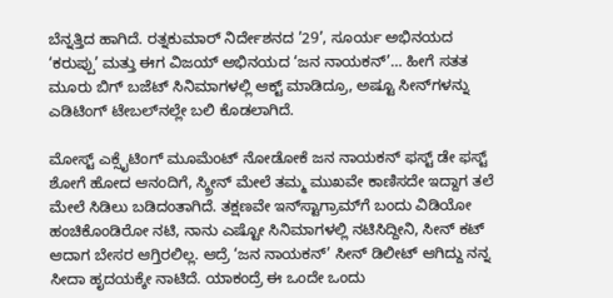ಬೆನ್ನತ್ತಿದ ಹಾಗಿದೆ. ರತ್ನಕುಮಾರ್ ನಿರ್ದೇಶನದ ’29’, ಸೂರ್ಯ ಅಭಿನಯದ ‘ಕರುಪ್ಪು’ ಮತ್ತು ಈಗ ವಿಜಯ್ ಅಭಿನಯದ ‘ಜನ ನಾಯಕನ್’… ಹೀಗೆ ಸತತ ಮೂರು ಬಿಗ್ ಬಜೆಟ್ ಸಿನಿಮಾಗಳಲ್ಲಿ ಆಕ್ಟ್ ಮಾಡಿದ್ರೂ, ಅಷ್ಟೂ ಸೀನ್‌ಗಳನ್ನು ಎಡಿಟಿಂಗ್ ಟೇಬಲ್‌ನಲ್ಲೇ ಬಲಿ ಕೊಡಲಾಗಿದೆ.

ಮೋಸ್ಟ್ ಎಕ್ಸೈಟಿಂಗ್ ಮೂಮೆಂಟ್ ನೋಡೋಕೆ ಜನ ನಾಯಕನ್ ಫಸ್ಟ್ ಡೇ ಫಸ್ಟ್ ಶೋಗೆ ಹೋದ ಆನಂದಿಗೆ, ಸ್ಕ್ರೀನ್ ಮೇಲೆ ತಮ್ಮ ಮುಖವೇ ಕಾಣಿಸದೇ ಇದ್ದಾಗ ತಲೆ ಮೇಲೆ ಸಿಡಿಲು ಬಡಿದಂತಾಗಿದೆ. ತಕ್ಷಣವೇ ಇನ್‌ಸ್ಟಾಗ್ರಾಮ್‌ಗೆ ಬಂದು ವಿಡಿಯೋ ಹಂಚಿಕೊಂಡಿರೋ ನಟಿ, ನಾನು ಎಷ್ಟೋ ಸಿನಿಮಾಗಳಲ್ಲಿ ನಟಿಸಿದ್ದೀನಿ, ಸೀನ್ ಕಟ್ ಆದಾಗ ಬೇಸರ ಆಗ್ತಿರಲಿಲ್ಲ. ಆದ್ರೆ ‘ಜನ ನಾಯಕನ್’ ಸೀನ್ ಡಿಲೀಟ್ ಆಗಿದ್ದು ನನ್ನ ಸೀದಾ ಹೃದಯಕ್ಕೇ ನಾಟಿದೆ. ಯಾಕಂದ್ರೆ ಈ ಒಂದೇ ಒಂದು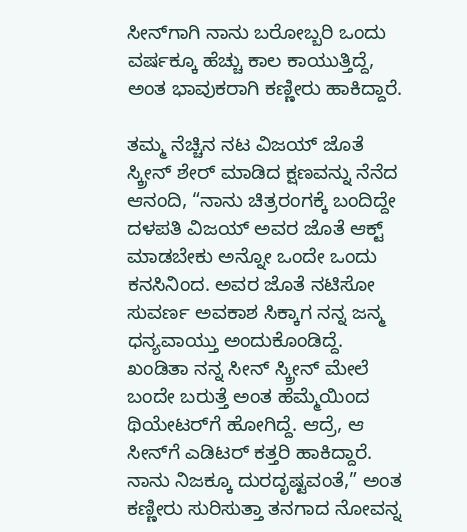ಸೀನ್‌ಗಾಗಿ ನಾನು ಬರೋಬ್ಬರಿ ಒಂದು ವರ್ಷಕ್ಕೂ ಹೆಚ್ಚು ಕಾಲ ಕಾಯುತ್ತಿದ್ದೆ, ಅಂತ ಭಾವುಕರಾಗಿ ಕಣ್ಣೀರು ಹಾಕಿದ್ದಾರೆ.

ತಮ್ಮ ನೆಚ್ಚಿನ ನಟ ವಿಜಯ್ ಜೊತೆ ಸ್ಕ್ರೀನ್ ಶೇರ್ ಮಾಡಿದ ಕ್ಷಣವನ್ನು ನೆನೆದ ಆನಂದಿ, “ನಾನು ಚಿತ್ರರಂಗಕ್ಕೆ ಬಂದಿದ್ದೇ ದಳಪತಿ ವಿಜಯ್ ಅವರ ಜೊತೆ ಆಕ್ಟ್ ಮಾಡಬೇಕು ಅನ್ನೋ ಒಂದೇ ಒಂದು ಕನಸಿನಿಂದ. ಅವರ ಜೊತೆ ನಟಿಸೋ ಸುವರ್ಣ ಅವಕಾಶ ಸಿಕ್ಕಾಗ ನನ್ನ ಜನ್ಮ ಧನ್ಯವಾಯ್ತು ಅಂದುಕೊಂಡಿದ್ದೆ. ಖಂಡಿತಾ ನನ್ನ ಸೀನ್ ಸ್ಕ್ರೀನ್ ಮೇಲೆ ಬಂದೇ ಬರುತ್ತೆ ಅಂತ ಹೆಮ್ಮೆಯಿಂದ ಥಿಯೇಟರ್‌ಗೆ ಹೋಗಿದ್ದೆ. ಆದ್ರೆ, ಆ ಸೀನ್‌ಗೆ ಎಡಿಟರ್ ಕತ್ತರಿ ಹಾಕಿದ್ದಾರೆ. ನಾನು ನಿಜಕ್ಕೂ ದುರದೃಷ್ಟವಂತೆ,” ಅಂತ ಕಣ್ಣೀರು ಸುರಿಸುತ್ತಾ ತನಗಾದ ನೋವನ್ನ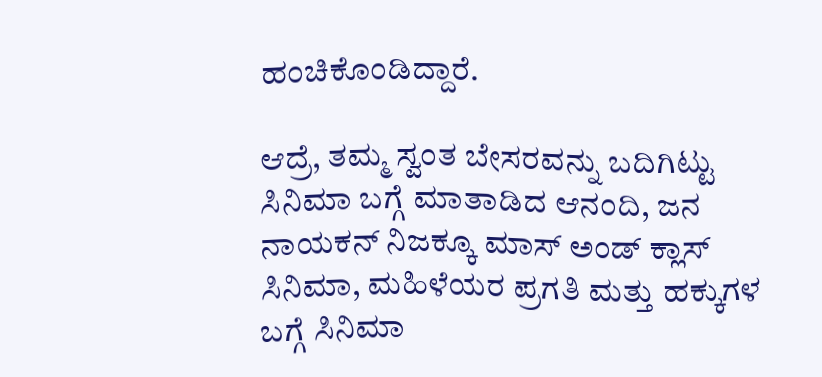ಹಂಚಿಕೊಂಡಿದ್ದಾರೆ.

ಆದ್ರೆ, ತಮ್ಮ ಸ್ವಂತ ಬೇಸರವನ್ನು ಬದಿಗಿಟ್ಟು ಸಿನಿಮಾ ಬಗ್ಗೆ ಮಾತಾಡಿದ ಆನಂದಿ, ಜನ ನಾಯಕನ್ ನಿಜಕ್ಕೂ ಮಾಸ್ ಅಂಡ್ ಕ್ಲಾಸ್ ಸಿನಿಮಾ, ಮಹಿಳೆಯರ ಪ್ರಗತಿ ಮತ್ತು ಹಕ್ಕುಗಳ ಬಗ್ಗೆ ಸಿನಿಮಾ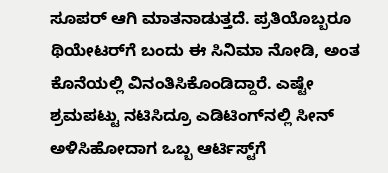ಸೂಪರ್ ಆಗಿ ಮಾತನಾಡುತ್ತದೆ. ಪ್ರತಿಯೊಬ್ಬರೂ ಥಿಯೇಟರ್‌ಗೆ ಬಂದು ಈ ಸಿನಿಮಾ ನೋಡಿ, ಅಂತ ಕೊನೆಯಲ್ಲಿ ವಿನಂತಿಸಿಕೊಂಡಿದ್ದಾರೆ. ಎಷ್ಟೇ ಶ್ರಮಪಟ್ಟು ನಟಿಸಿದ್ರೂ ಎಡಿಟಿಂಗ್‌ನಲ್ಲಿ ಸೀನ್ ಅಳಿಸಿಹೋದಾಗ ಒಬ್ಬ ಆರ್ಟಿಸ್ಟ್‌ಗೆ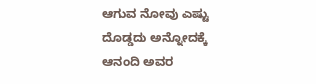ಆಗುವ ನೋವು ಎಷ್ಟು ದೊಡ್ಡದು ಅನ್ನೋದಕ್ಕೆ ಆನಂದಿ ಅವರ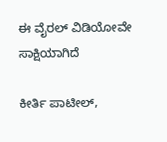ಈ ವೈರಲ್ ವಿಡಿಯೋವೇ ಸಾಕ್ಷಿಯಾಗಿದೆ

ಕೀರ್ತಿ ಪಾಟೀಲ್,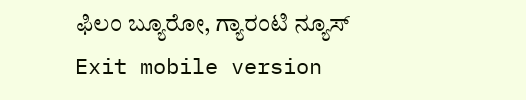ಫಿಲಂ ಬ್ಯೂರೋ, ಗ್ಯಾರಂಟಿ ನ್ಯೂಸ್
Exit mobile version